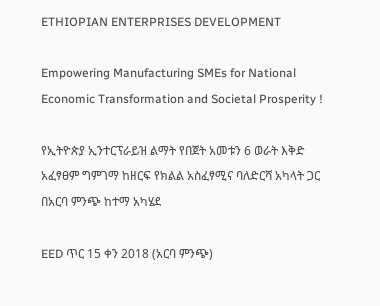ETHIOPIAN ENTERPRISES DEVELOPMENT

Empowering Manufacturing SMEs for National Economic Transformation and Societal Prosperity !

የኢትዮጵያ ኢንተርፕራይዝ ልማት የበጀት አመቱን 6 ወራት እቅድ አፈፃፀም ግምገማ ከዘርፍ የክልል አስፈፃሚና ባለድርሻ አካላት ጋር በአርባ ምንጭ ከተማ አካሄደ

EED ጥር 15 ቀን 2018 (አርባ ምንጭ)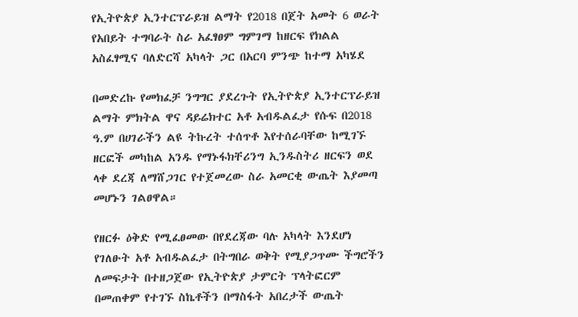የኢትዮጵያ ኢንተርፕራይዝ ልማት የ2018 በጀት አመት 6 ወራት የአበይት ተግባራት ስራ አፈፃፀም ግምገማ ከዘርፍ የክልል አስፈፃሚና ባለድርሻ አካላት ጋር በአርባ ምንጭ ከተማ አካሄደ

በመድረኩ የመክፈቻ ንግግር ያደረጉት የኢትዮጵያ ኢንተርፕራይዝ ልማት ምክትል ዋና ዳይሬክተር አቶ አብዱልፈታ የሱፍ በ2018 ዓ.ም በሀገራችን ልዩ ትኩረት ተሰጥቶ እየተሰራባቸው ከሚገኙ ዘርፎች መካከል አንዱ የማኑፋክቸሪንግ ኢንዱስትሪ ዘርፍን ወደ ላቀ ደረጃ ለማሸጋገር የተጀመረው ስራ አመርቂ ውጤት እያመጣ መሆኑን ገልፀዋል።

የዘርፉ ዕቅድ የሚፈፀመው በየደረጃው ባሉ አካላት እንደሆነ የገለፁት አቶ አብዱልፈታ በትግበራ ወቅት የሚያጋጥሙ ችግሮችን ለመፍታት በተዘጋጀው የኢትዮጵያ ታምርት ፕላትፎርም በመጠቀም የተገኙ ስኬቶችን በማስፋት አበረታች ውጤት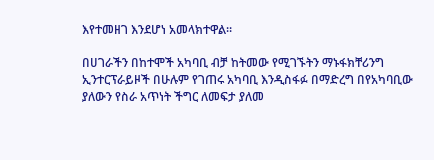እየተመዘገ እንደሆነ አመላክተዋል።

በሀገራችን በከተሞች አካባቢ ብቻ ከትመው የሚገኙትን ማኑፋክቸሪንግ ኢንተርፕራይዞች በሁሉም የገጠሩ አካባቢ እንዲስፋፉ በማድረግ በየአካባቢው ያለውን የስራ አጥነት ችግር ለመፍታ ያለመ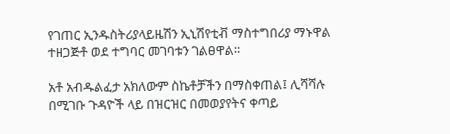የገጠር ኢንዱስትሪያላይዜሽን ኢኒሽየቲቭ ማስተግበሪያ ማኑዋል ተዘጋጅቶ ወደ ተግባር መገባቱን ገልፀዋል።

አቶ አብዱልፈታ አክለውም ስኬቶቻችን በማስቀጠል፤ ሊሻሻሉ በሚገቡ ጉዳዮች ላይ በዝርዝር በመወያየትና ቀጣይ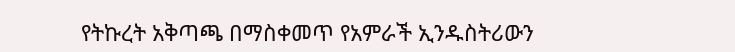የትኩረት አቅጣጫ በማስቀመጥ የአምራች ኢንዱስትሪውን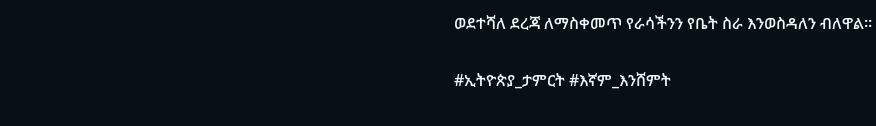ወደተሻለ ደረጃ ለማስቀመጥ የራሳችንን የቤት ስራ እንወስዳለን ብለዋል።

#ኢትዮጵያ_ታምርት #እኛም_እንሸምት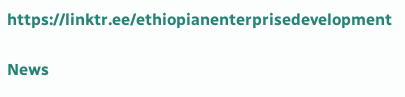https://linktr.ee/ethiopianenterprisedevelopment

News